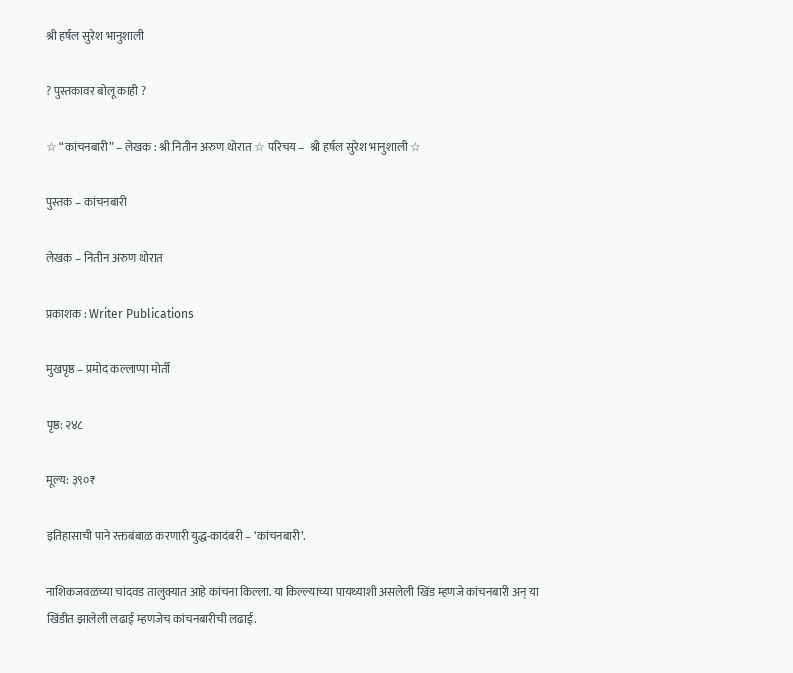श्री हर्षल सुरेश भानुशाली

? पुस्तकावर बोलू काही ?

☆ “कांचनबारी” – लेखक : श्री नितीन अरुण थोरात ☆ परिचय –  श्री हर्षल सुरेश भानुशाली ☆

पुस्तक – कांचनबारी

लेखक – नितीन अरुण थोरात

प्रकाशक : Writer Publications

मुखपृष्ठ – प्रमोद कल्लाप्पा मोर्ती

पृष्ठ: २४८

मूल्य: ३९०₹

इतिहासाची पाने रक्तबंबाळ करणारी युद्ध-कादंबरी – ‘कांचनबारी’.

नाशिकजवळच्या चांदवड तालुक्यात आहे कांचना किल्ला. या किल्ल्याच्या पायथ्याशी असलेली खिंड म्हणजे कांचनबारी अन् या खिंडीत झालेली लढाई म्हणजेच कांचनबारीची लढाई.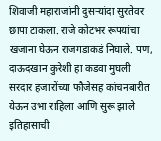शिवाजी महाराजांनी दुसऱ्यांदा सुरतेवर छापा टाकला. राजे कोटभर रूपयांचा खजाना घेऊन राजगडाकडं निघाले. पण, दाऊदखान कुरेशी हा कडवा मुघली सरदार हजारोंच्या फौजेसह कांचनबारीत येऊन उभा राहिला आणि सुरू झाले इतिहासाची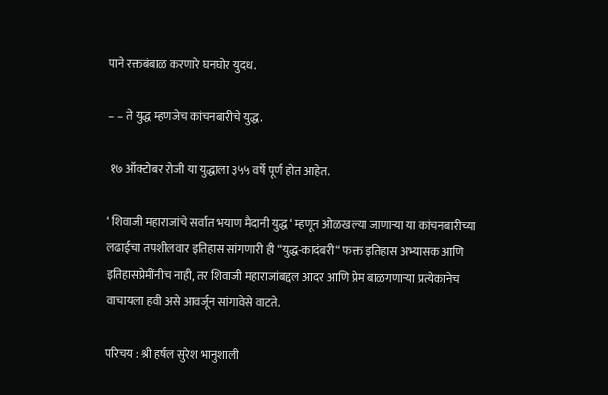पाने रक्तबंबाळ करणारे घनघोर युदध.

– – ते युद्ध म्हणजेच कांचनबारीचे युद्ध.

 १७ ऑक्टोबर रोजी या युद्धाला ३५५ वर्षे पूर्ण होत आहेत.

‘ शिवाजी महाराजांचे सर्वात भयाण मैदानी युद्ध ‘ म्हणून ओळखल्या जाणाऱ्या या कांचनबारीच्या लढाईचा तपशीलवार इतिहास सांगणारी ही “युद्ध-कादंबरी“ फक्त इतिहास अभ्यासक आणि इतिहासप्रेमींनीच नाही, तर शिवाजी महाराजांबद्दल आदर आणि प्रेम बाळगणाऱ्या प्रत्येकानेच वाचायला हवी असे आवर्जून सांगावेसे वाटते.

परिचय : श्री हर्षल सुरेश भानुशाली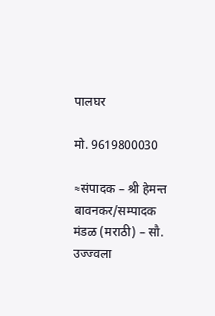पालघर

मो. 9619800030

≈संपादक – श्री हेमन्त बावनकर/सम्पादक मंडळ (मराठी) – सौ. उज्ज्वला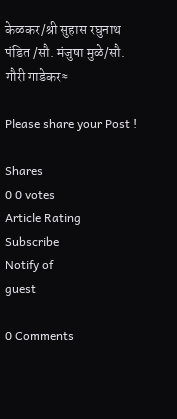केळकर/श्री सुहास रघुनाथ पंडित /सौ. मंजुषा मुळे/सौ. गौरी गाडेकर≈

Please share your Post !

Shares
0 0 votes
Article Rating
Subscribe
Notify of
guest

0 Comments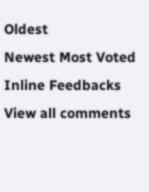Oldest
Newest Most Voted
Inline Feedbacks
View all comments